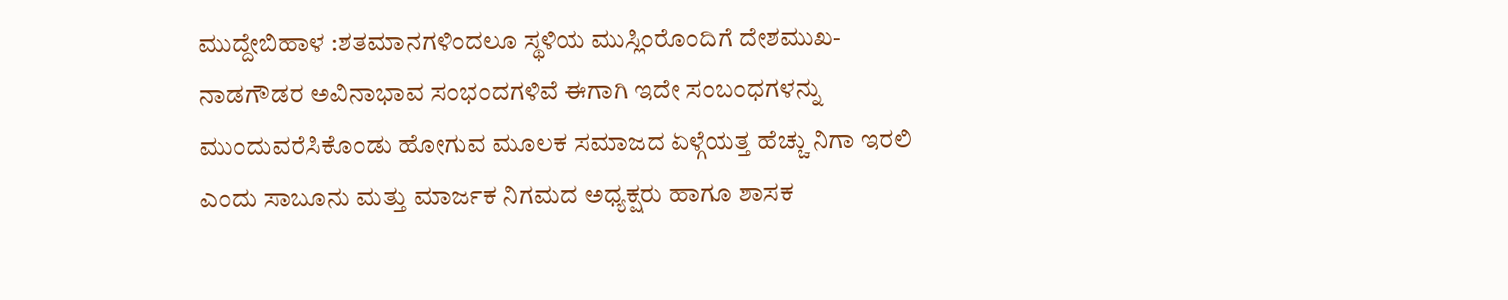ಮುದ್ದೇಬಿಹಾಳ :ಶತಮಾನಗಳಿಂದಲೂ ಸ್ಥಳಿಯ ಮುಸ್ಲಿಂರೊಂದಿಗೆ ದೇಶಮುಖ-ನಾಡಗೌಡರ ಅವಿನಾಭಾವ ಸಂಭಂದಗಳಿವೆ ಈಗಾಗಿ ಇದೇ ಸಂಬಂಧಗಳನ್ನು ಮುಂದುವರೆಸಿಕೊಂಡು ಹೋಗುವ ಮೂಲಕ ಸಮಾಜದ ಏಳ್ಗೆಯತ್ತ ಹೆಚ್ಚು ನಿಗಾ ಇರಲಿ ಎಂದು ಸಾಬೂನು ಮತ್ತು ಮಾರ್ಜಕ ನಿಗಮದ ಅಧ್ಯಕ್ಷರು ಹಾಗೂ ಶಾಸಕ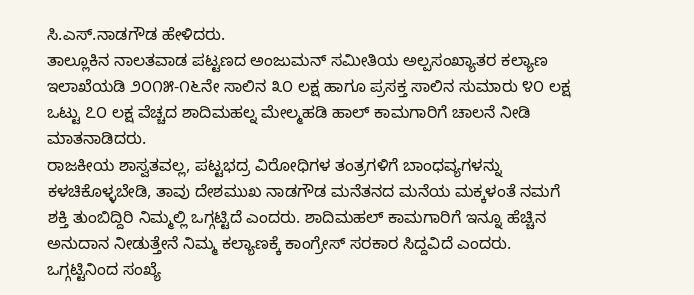ಸಿ.ಎಸ್.ನಾಡಗೌಡ ಹೇಳಿದರು.
ತಾಲ್ಲೂಕಿನ ನಾಲತವಾಡ ಪಟ್ಟಣದ ಅಂಜುಮನ್ ಸಮೀತಿಯ ಅಲ್ಪಸಂಖ್ಯಾತರ ಕಲ್ಯಾಣ ಇಲಾಖೆಯಡಿ ೨೦೧೫-೧೬ನೇ ಸಾಲಿನ ೩೦ ಲಕ್ಷ ಹಾಗೂ ಪ್ರಸಕ್ತ ಸಾಲಿನ ಸುಮಾರು ೪೦ ಲಕ್ಷ ಒಟ್ಟು ೭೦ ಲಕ್ಷ ವೆಚ್ಚದ ಶಾದಿಮಹಲ್ನ ಮೇಲ್ಮಹಡಿ ಹಾಲ್ ಕಾಮಗಾರಿಗೆ ಚಾಲನೆ ನೀಡಿ ಮಾತನಾಡಿದರು.
ರಾಜಕೀಯ ಶಾಸ್ವತವಲ್ಲ, ಪಟ್ಟಭದ್ರ ವಿರೋಧಿಗಳ ತಂತ್ರಗಳಿಗೆ ಬಾಂಧವ್ಯಗಳನ್ನು ಕಳಚಿಕೊಳ್ಳಬೇಡಿ, ತಾವು ದೇಶಮುಖ ನಾಡಗೌಡ ಮನೆತನದ ಮನೆಯ ಮಕ್ಕಳಂತೆ ನಮಗೆ ಶಕ್ತಿ ತುಂಬಿದ್ದಿರಿ ನಿಮ್ಮಲ್ಲಿ ಒಗ್ಗಟ್ಟಿದೆ ಎಂದರು. ಶಾದಿಮಹಲ್ ಕಾಮಗಾರಿಗೆ ಇನ್ನೂ ಹೆಚ್ಚಿನ ಅನುದಾನ ನೀಡುತ್ತೇನೆ ನಿಮ್ಮ ಕಲ್ಯಾಣಕ್ಕೆ ಕಾಂಗ್ರೇಸ್ ಸರಕಾರ ಸಿದ್ದವಿದೆ ಎಂದರು.
ಒಗ್ಗಟ್ಟಿನಿಂದ ಸಂಖ್ಯೆ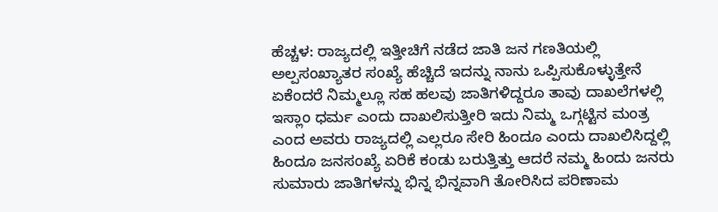ಹೆಚ್ಚಳ: ರಾಜ್ಯದಲ್ಲಿ ಇತ್ತೀಚಿಗೆ ನಡೆದ ಜಾತಿ ಜನ ಗಣತಿಯಲ್ಲಿ ಅಲ್ಪಸಂಖ್ಯಾತರ ಸಂಖ್ಯೆ ಹೆಚ್ಚಿದೆ ಇದನ್ನು ನಾನು ಒಪ್ಪಿಸುಕೊಳ್ಳುತ್ತೇನೆ ಏಕೆಂದರೆ ನಿಮ್ಮಲ್ಲೂ ಸಹ ಹಲವು ಜಾತಿಗಳಿದ್ದರೂ ತಾವು ದಾಖಲೆಗಳಲ್ಲಿ ಇಸ್ಲಾಂ ಧರ್ಮ ಎಂದು ದಾಖಲಿಸುತ್ತೀರಿ ಇದು ನಿಮ್ಮ ಒಗ್ಗಟ್ಟಿನ ಮಂತ್ರ ಎಂದ ಅವರು ರಾಜ್ಯದಲ್ಲಿ ಎಲ್ಲರೂ ಸೇರಿ ಹಿಂದೂ ಎಂದು ದಾಖಲಿಸಿದ್ದಲ್ಲಿ ಹಿಂದೂ ಜನಸಂಖ್ಯೆ ಏರಿಕೆ ಕಂಡು ಬರುತ್ತಿತ್ತು ಆದರೆ ನಮ್ಮ ಹಿಂದು ಜನರು ಸುಮಾರು ಜಾತಿಗಳನ್ನು ಭಿನ್ನ ಭಿನ್ನವಾಗಿ ತೋರಿಸಿದ ಪರಿಣಾಮ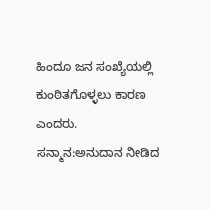ಹಿಂದೂ ಜನ ಸಂಖ್ಯೆಯಲ್ಲಿ ಕುಂಠಿತಗೊಳ್ಳಲು ಕಾರಣ ಎಂದರು.
ಸನ್ಮಾನ:ಅನುದಾನ ನೀಡಿದ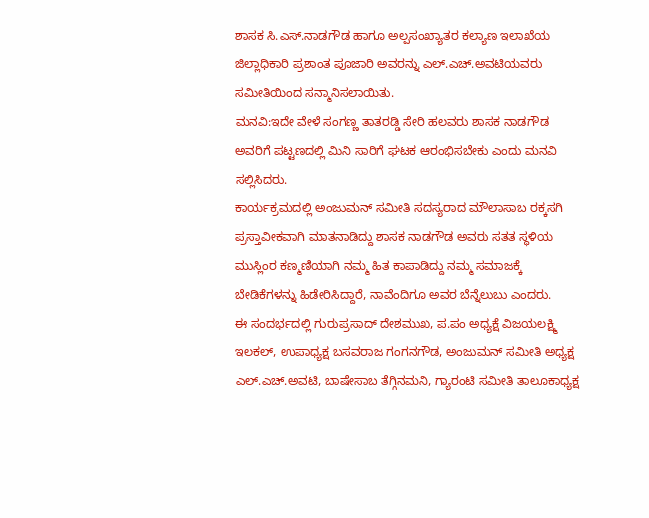ಶಾಸಕ ಸಿ.ಎಸ್.ನಾಡಗೌಡ ಹಾಗೂ ಅಲ್ಪಸಂಖ್ಯಾತರ ಕಲ್ಯಾಣ ಇಲಾಖೆಯ ಜಿಲ್ಲಾಧಿಕಾರಿ ಪ್ರಶಾಂತ ಪೂಜಾರಿ ಅವರನ್ನು ಎಲ್.ಎಚ್.ಅವಟಿಯವರು ಸಮೀತಿಯಿಂದ ಸನ್ಮಾನಿಸಲಾಯಿತು.
ಮನವಿ:ಇದೇ ವೇಳೆ ಸಂಗಣ್ಣ ತಾತರಡ್ಡಿ ಸೇರಿ ಹಲವರು ಶಾಸಕ ನಾಡಗೌಡ ಅವರಿಗೆ ಪಟ್ಟಣದಲ್ಲಿ ಮಿನಿ ಸಾರಿಗೆ ಘಟಕ ಆರಂಭಿಸಬೇಕು ಎಂದು ಮನವಿ ಸಲ್ಲಿಸಿದರು.
ಕಾರ್ಯಕ್ರಮದಲ್ಲಿ ಅಂಜುಮನ್ ಸಮೀತಿ ಸದಸ್ಯರಾದ ಮೌಲಾಸಾಬ ರಕ್ಕಸಗಿ ಪ್ರಸ್ತಾವೀಕವಾಗಿ ಮಾತನಾಡಿದ್ದು ಶಾಸಕ ನಾಡಗೌಡ ಅವರು ಸತತ ಸ್ಥಳಿಯ ಮುಸ್ಲಿಂರ ಕಣ್ಮಣಿಯಾಗಿ ನಮ್ಮ ಹಿತ ಕಾಪಾಡಿದ್ದು ನಮ್ಮ ಸಮಾಜಕ್ಕೆ ಬೇಡಿಕೆಗಳನ್ನು ಹಿಡೇರಿಸಿದ್ದಾರೆ, ನಾವೆಂದಿಗೂ ಅವರ ಬೆನ್ನೆಲುಬು ಎಂದರು.
ಈ ಸಂದರ್ಭದಲ್ಲಿ ಗುರುಪ್ರಸಾದ್ ದೇಶಮುಖ, ಪ.ಪಂ ಅಧ್ಯಕ್ಷೆ ವಿಜಯಲಕ್ಷ್ಮಿ ಇಲಕಲ್, ಉಪಾಧ್ಯಕ್ಷ ಬಸವರಾಜ ಗಂಗನಗೌಡ, ಅಂಜುಮನ್ ಸಮೀತಿ ಅಧ್ಯಕ್ಷ ಎಲ್.ಎಚ್.ಅವಟಿ, ಬಾಷೇಸಾಬ ತೆಗ್ಗಿನಮನಿ, ಗ್ಯಾರಂಟಿ ಸಮೀತಿ ತಾಲೂಕಾಧ್ಯಕ್ಷ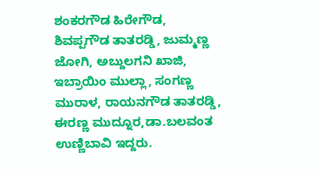ಶಂಕರಗೌಡ ಹಿರೇಗೌಡ, ಶಿವಪ್ಪಗೌಡ ತಾತರಡ್ಡಿ, ಜುಮ್ಮಣ್ಣ ಜೋಗಿ, ಅಬ್ದುಲಗನಿ ಖಾಜಿ, ಇಬ್ರಾಯಿಂ ಮುಲ್ಲಾ, ಸಂಗಣ್ಣ ಮುರಾಳ, ರಾಯನಗೌಡ ತಾತರಡ್ಡಿ, ಈರಣ್ಣ ಮುದ್ನೂರ,ಡಾ.ಬಲವಂತ ಉಣ್ಣಿಬಾವಿ ಇದ್ದರು.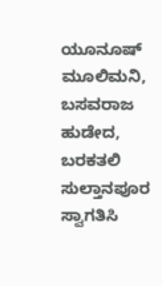ಯೂನೂಷ್ ಮೂಲಿಮನಿ, ಬಸವರಾಜ ಹುಡೇದ, ಬರಕತಲಿ ಸುಲ್ತಾನಪೂರ ಸ್ವಾಗತಿಸಿ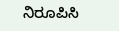ನಿರೂಪಿಸಿ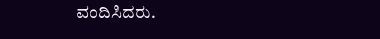ವಂದಿಸಿದರು.